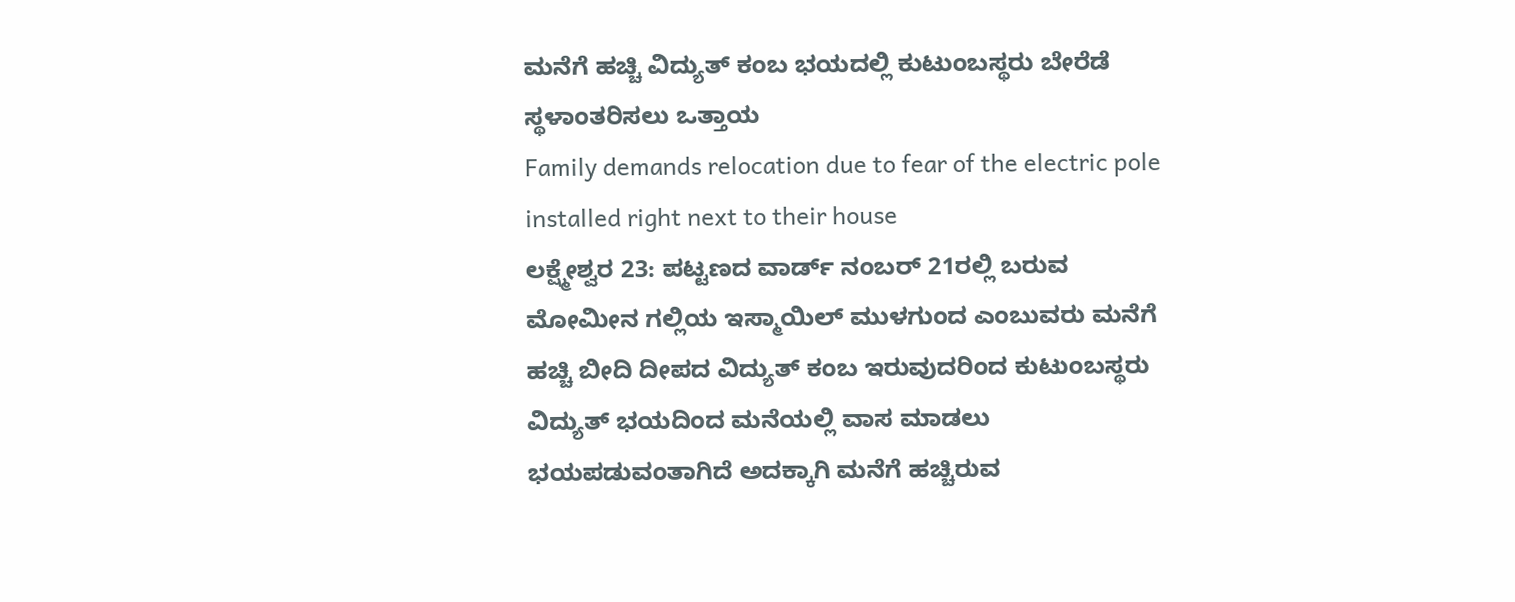ಮನೆಗೆ ಹಚ್ಚಿ ವಿದ್ಯುತ್ ಕಂಬ ಭಯದಲ್ಲಿ ಕುಟುಂಬಸ್ಥರು ಬೇರೆಡೆ ಸ್ಥಳಾಂತರಿಸಲು ಒತ್ತಾಯ
Family demands relocation due to fear of the electric pole installed right next to their house
ಲಕ್ಷ್ಮೇಶ್ವರ 23: ಪಟ್ಟಣದ ವಾರ್ಡ್ ನಂಬರ್ 21ರಲ್ಲಿ ಬರುವ ಮೋಮೀನ ಗಲ್ಲಿಯ ಇಸ್ಮಾಯಿಲ್ ಮುಳಗುಂದ ಎಂಬುವರು ಮನೆಗೆ ಹಚ್ಚಿ ಬೀದಿ ದೀಪದ ವಿದ್ಯುತ್ ಕಂಬ ಇರುವುದರಿಂದ ಕುಟುಂಬಸ್ಥರು ವಿದ್ಯುತ್ ಭಯದಿಂದ ಮನೆಯಲ್ಲಿ ವಾಸ ಮಾಡಲು ಭಯಪಡುವಂತಾಗಿದೆ ಅದಕ್ಕಾಗಿ ಮನೆಗೆ ಹಚ್ಚಿರುವ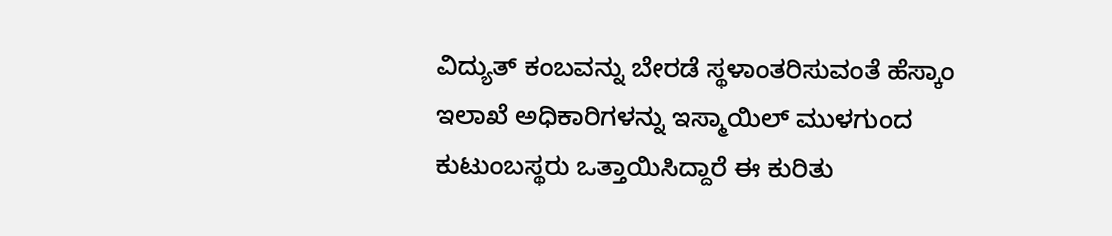ವಿದ್ಯುತ್ ಕಂಬವನ್ನು ಬೇರಡೆ ಸ್ಥಳಾಂತರಿಸುವಂತೆ ಹೆಸ್ಕಾಂ ಇಲಾಖೆ ಅಧಿಕಾರಿಗಳನ್ನು ಇಸ್ಮಾಯಿಲ್ ಮುಳಗುಂದ ಕುಟುಂಬಸ್ಥರು ಒತ್ತಾಯಿಸಿದ್ದಾರೆ ಈ ಕುರಿತು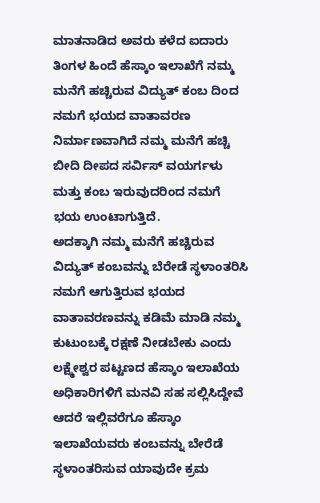ಮಾತನಾಡಿದ ಅವರು ಕಳೆದ ಐದಾರು ತಿಂಗಳ ಹಿಂದೆ ಹೆಸ್ಕಾಂ ಇಲಾಖೆಗೆ ನಮ್ಮ ಮನೆಗೆ ಹಚ್ಚಿರುವ ವಿದ್ಯುತ್ ಕಂಬ ದಿಂದ ನಮಗೆ ಭಯದ ವಾತಾವರಣ ನಿರ್ಮಾಣವಾಗಿದೆ ನಮ್ಮ ಮನೆಗೆ ಹಚ್ಚಿ ಬೀದಿ ದೀಪದ ಸರ್ವಿಸ್ ವಯರ್ಗಳು ಮತ್ತು ಕಂಬ ಇರುವುದರಿಂದ ನಮಗೆ ಭಯ ಉಂಟಾಗುತ್ತಿದೆ.
ಅದಕ್ಕಾಗಿ ನಮ್ಮ ಮನೆಗೆ ಹಚ್ಚಿರುವ ವಿದ್ಯುತ್ ಕಂಬವನ್ನು ಬೆರೇಡೆ ಸ್ಥಳಾಂತರಿಸಿ ನಮಗೆ ಆಗುತ್ತಿರುವ ಭಯದ ವಾತಾವರಣವನ್ನು ಕಡಿಮೆ ಮಾಡಿ ನಮ್ಮ ಕುಟುಂಬಕ್ಕೆ ರಕ್ಷಣೆ ನೀಡಬೇಕು ಎಂದು ಲಕ್ಷ್ಮೇಶ್ವರ ಪಟ್ಟಣದ ಹೆಸ್ಕಾಂ ಇಲಾಖೆಯ ಅಧಿಕಾರಿಗಳಿಗೆ ಮನವಿ ಸಹ ಸಲ್ಲಿಸಿದ್ದೇವೆ ಆದರೆ ಇಲ್ಲಿವರೆಗೂ ಹೆಸ್ಕಾಂ ಇಲಾಖೆಯವರು ಕಂಬವನ್ನು ಬೇರೆಡೆ ಸ್ಥಳಾಂತರಿಸುವ ಯಾವುದೇ ಕ್ರಮ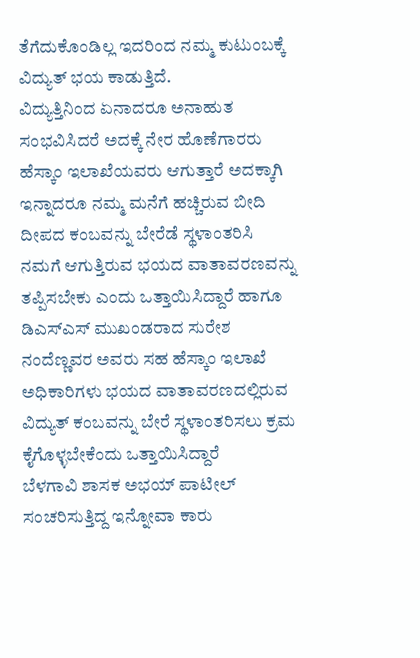ತೆಗೆದುಕೊಂಡಿಲ್ಲ ಇದರಿಂದ ನಮ್ಮ ಕುಟುಂಬಕ್ಕೆ ವಿದ್ಯುತ್ ಭಯ ಕಾಡುತ್ತಿದೆ.
ವಿದ್ಯುತ್ತಿನಿಂದ ಏನಾದರೂ ಅನಾಹುತ ಸಂಭವಿಸಿದರೆ ಅದಕ್ಕೆ ನೇರ ಹೊಣೆಗಾರರು ಹೆಸ್ಕಾಂ ಇಲಾಖೆಯವರು ಆಗುತ್ತಾರೆ ಅದಕ್ಕಾಗಿ ಇನ್ನಾದರೂ ನಮ್ಮ ಮನೆಗೆ ಹಚ್ಚಿರುವ ಬೀದಿ ದೀಪದ ಕಂಬವನ್ನು ಬೇರೆಡೆ ಸ್ಥಳಾಂತರಿಸಿ ನಮಗೆ ಆಗುತ್ತಿರುವ ಭಯದ ವಾತಾವರಣವನ್ನು ತಪ್ಪಿಸಬೇಕು ಎಂದು ಒತ್ತಾಯಿಸಿದ್ದಾರೆ ಹಾಗೂ ಡಿಎಸ್ಎಸ್ ಮುಖಂಡರಾದ ಸುರೇಶ ನಂದೆಣ್ಣವರ ಅವರು ಸಹ ಹೆಸ್ಕಾಂ ಇಲಾಖೆ ಅಧಿಕಾರಿಗಳು ಭಯದ ವಾತಾವರಣದಲ್ಲಿರುವ ವಿದ್ಯುತ್ ಕಂಬವನ್ನು ಬೇರೆ ಸ್ಥಳಾಂತರಿಸಲು ಕ್ರಮ ಕೈಗೊಳ್ಳಬೇಕೆಂದು ಒತ್ತಾಯಿಸಿದ್ದಾರೆ
ಬೆಳಗಾವಿ ಶಾಸಕ ಅಭಯ್ ಪಾಟೀಲ್ ಸಂಚರಿಸುತ್ತಿದ್ದ ಇನ್ನೋವಾ ಕಾರು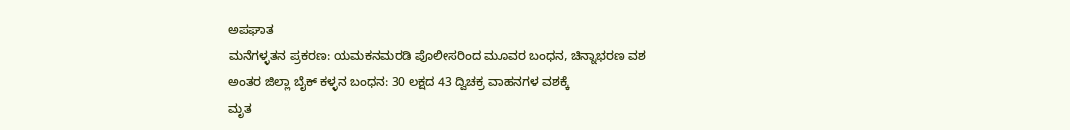ಅಪಘಾತ
ಮನೆಗಳ್ಳತನ ಪ್ರಕರಣ: ಯಮಕನಮರಡಿ ಪೊಲೀಸರಿಂದ ಮೂವರ ಬಂಧನ, ಚಿನ್ನಾಭರಣ ವಶ
ಅಂತರ ಜಿಲ್ಲಾ ಬೈಕ್ ಕಳ್ಳನ ಬಂಧನ: 30 ಲಕ್ಷದ 43 ದ್ವಿಚಕ್ರ ವಾಹನಗಳ ವಶಕ್ಕೆ
ಮೃತ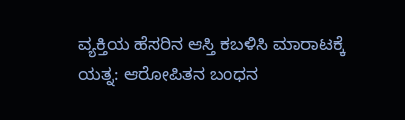ವ್ಯಕ್ತಿಯ ಹೆಸರಿನ ಆಸ್ತಿ ಕಬಳಿಸಿ ಮಾರಾಟಕ್ಕೆ ಯತ್ನ: ಆರೋಪಿತನ ಬಂಧನ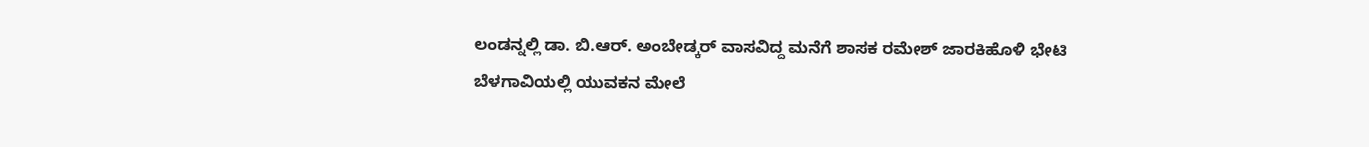ಲಂಡನ್ನಲ್ಲಿ ಡಾ. ಬಿ.ಆರ್. ಅಂಬೇಡ್ಕರ್ ವಾಸವಿದ್ದ ಮನೆಗೆ ಶಾಸಕ ರಮೇಶ್ ಜಾರಕಿಹೊಳಿ ಭೇಟಿ
ಬೆಳಗಾವಿಯಲ್ಲಿ ಯುವಕನ ಮೇಲೆ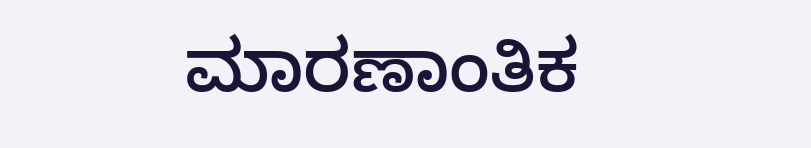ಮಾರಣಾಂತಿಕ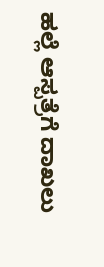ಹಲ್ಲೆ ಆಸ್ಪತ್ರೆಗೆ ದಾಖಲು